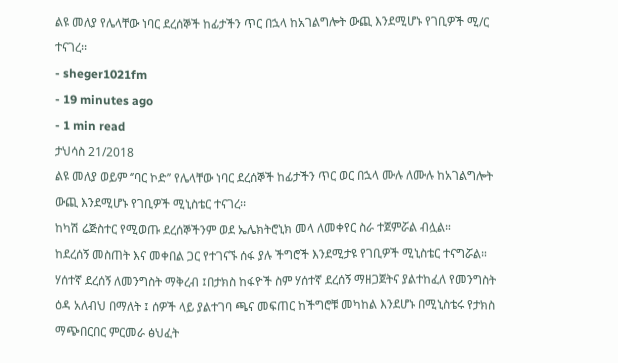ልዩ መለያ የሌላቸው ነባር ደረሰኞች ከፊታችን ጥር በኋላ ከአገልግሎት ውጪ እንደሚሆኑ የገቢዎች ሚ/ር ተናገረ፡፡
- sheger1021fm
- 19 minutes ago
- 1 min read
ታህሳስ 21/2018
ልዩ መለያ ወይም ‘’ባር ኮድ’’ የሌላቸው ነባር ደረሰኞች ከፊታችን ጥር ወር በኋላ ሙሉ ለሙሉ ከአገልግሎት ውጪ እንደሚሆኑ የገቢዎች ሚኒስቴር ተናገረ፡፡
ከካሽ ሬጅስተር የሚወጡ ደረሰኞችንም ወደ ኤሌክትሮኒክ መላ ለመቀየር ስራ ተጀምሯል ብሏል።
ከደረሰኝ መስጠት እና መቀበል ጋር የተገናኙ ሰፋ ያሉ ችግሮች እንደሚታዩ የገቢዎች ሚኒስቴር ተናግሯል።
ሃሰተኛ ደረሰኝ ለመንግስት ማቅረብ ፤በታክስ ከፋዮች ስም ሃሰተኛ ደረሰኝ ማዘጋጀትና ያልተከፈለ የመንግስት ዕዳ አለብህ በማለት ፤ ሰዎች ላይ ያልተገባ ጫና መፍጠር ከችግሮቹ መካከል እንደሆኑ በሚኒስቴሩ የታክስ ማጭበርበር ምርመራ ፅህፈት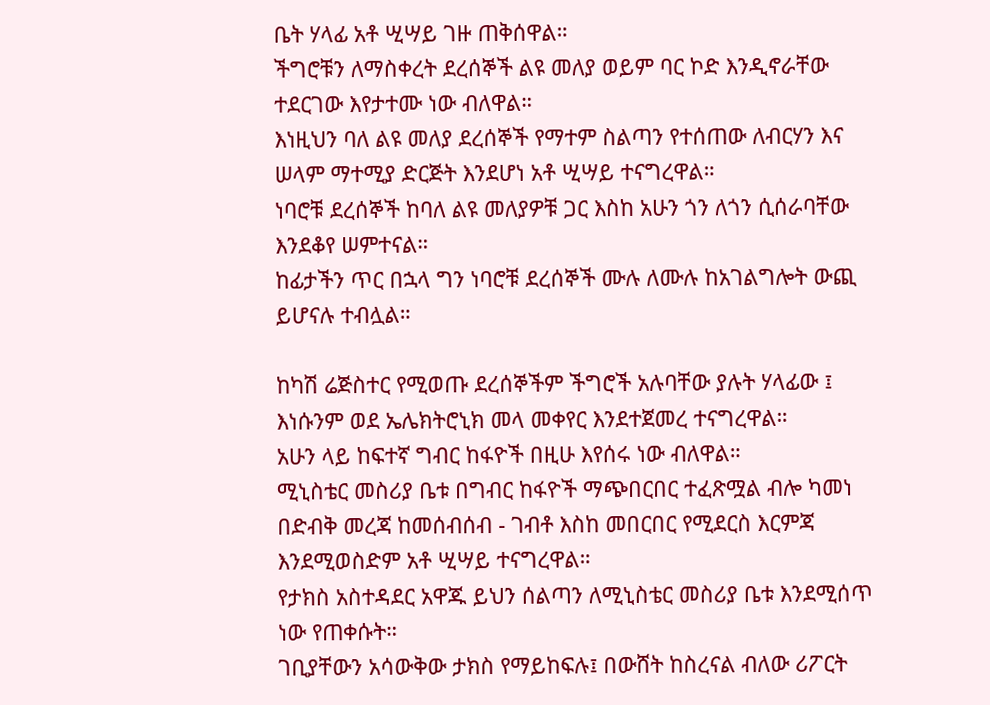ቤት ሃላፊ አቶ ሢሣይ ገዙ ጠቅሰዋል።
ችግሮቹን ለማስቀረት ደረሰኞች ልዩ መለያ ወይም ባር ኮድ እንዲኖራቸው ተደርገው እየታተሙ ነው ብለዋል።
እነዚህን ባለ ልዩ መለያ ደረሰኞች የማተም ስልጣን የተሰጠው ለብርሃን እና ሠላም ማተሚያ ድርጅት እንደሆነ አቶ ሢሣይ ተናግረዋል።
ነባሮቹ ደረሰኞች ከባለ ልዩ መለያዎቹ ጋር እስከ አሁን ጎን ለጎን ሲሰራባቸው እንደቆየ ሠምተናል።
ከፊታችን ጥር በኋላ ግን ነባሮቹ ደረሰኞች ሙሉ ለሙሉ ከአገልግሎት ውጪ ይሆናሉ ተብሏል።

ከካሽ ሬጅስተር የሚወጡ ደረሰኞችም ችግሮች አሉባቸው ያሉት ሃላፊው ፤ እነሱንም ወደ ኤሌክትሮኒክ መላ መቀየር እንደተጀመረ ተናግረዋል።
አሁን ላይ ከፍተኛ ግብር ከፋዮች በዚሁ እየሰሩ ነው ብለዋል።
ሚኒስቴር መስሪያ ቤቱ በግብር ከፋዮች ማጭበርበር ተፈጽሟል ብሎ ካመነ በድብቅ መረጃ ከመሰብሰብ - ገብቶ እስከ መበርበር የሚደርስ እርምጃ እንደሚወስድም አቶ ሢሣይ ተናግረዋል።
የታክስ አስተዳደር አዋጁ ይህን ሰልጣን ለሚኒስቴር መስሪያ ቤቱ እንደሚሰጥ ነው የጠቀሱት።
ገቢያቸውን አሳውቅው ታክስ የማይከፍሉ፤ በውሸት ከስረናል ብለው ሪፖርት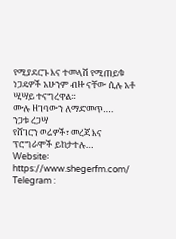የሚያደርጉ እና ተመላሽ የሚጠይቁ ነጋዴዎች አሁንም ብዙ ናቸው ሲሉ አቶ ሢሣይ ተናግረዋል።
ሙሉ ዘገባውን ለማድመጥ….
ንጋቱ ረጋሣ
የሸገርን ወሬዎች፣ መረጃ እና ፕሮግራሞች ይከታተሉ…
Website፡ https://www.shegerfm.com/
Telegram :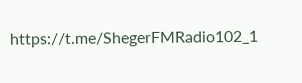https://t.me/ShegerFMRadio102_1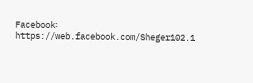Facebook፡ https://web.facebook.com/Sheger102.1